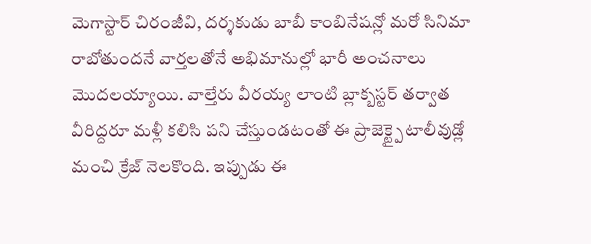మెగాస్టార్ చిరంజీవి, దర్శకుడు బాబీ కాంబినేషన్లో మరో సినిమా రాబోతుందనే వార్తలతోనే అభిమానుల్లో భారీ అంచనాలు మొదలయ్యాయి. వాల్తేరు వీరయ్య లాంటి బ్లాక్బస్టర్ తర్వాత వీరిద్దరూ మళ్లీ కలిసి పని చేస్తుండటంతో ఈ ప్రాజెక్ట్పై టాలీవుడ్లో మంచి క్రేజ్ నెలకొంది. ఇప్పుడు ఈ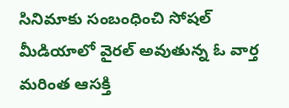సినిమాకు సంబంధించి సోషల్ మీడియాలో వైరల్ అవుతున్న ఓ వార్త మరింత ఆసక్తి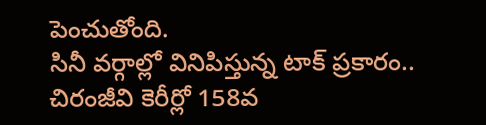పెంచుతోంది.
సినీ వర్గాల్లో వినిపిస్తున్న టాక్ ప్రకారం.. చిరంజీవి కెరీర్లో 158వ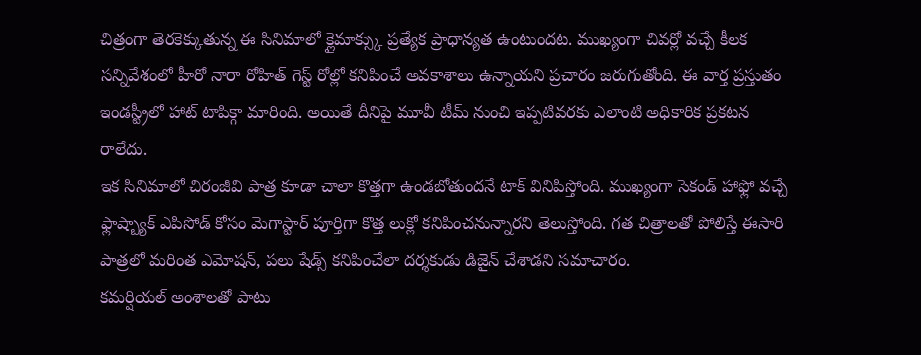చిత్రంగా తెరకెక్కుతున్న ఈ సినిమాలో క్లైమాక్స్కు ప్రత్యేక ప్రాధాన్యత ఉంటుందట. ముఖ్యంగా చివర్లో వచ్చే కీలక సన్నివేశంలో హీరో నారా రోహిత్ గెస్ట్ రోల్లో కనిపించే అవకాశాలు ఉన్నాయని ప్రచారం జరుగుతోంది. ఈ వార్త ప్రస్తుతం ఇండస్ట్రీలో హాట్ టాపిక్గా మారింది. అయితే దీనిపై మూవీ టీమ్ నుంచి ఇప్పటివరకు ఎలాంటి అధికారిక ప్రకటన రాలేదు.
ఇక సినిమాలో చిరంజీవి పాత్ర కూడా చాలా కొత్తగా ఉండబోతుందనే టాక్ వినిపిస్తోంది. ముఖ్యంగా సెకండ్ హాఫ్లో వచ్చే ఫ్లాష్బ్యాక్ ఎపిసోడ్ కోసం మెగాస్టార్ పూర్తిగా కొత్త లుక్లో కనిపించనున్నారని తెలుస్తోంది. గత చిత్రాలతో పోలిస్తే ఈసారి పాత్రలో మరింత ఎమోషన్, పలు షేడ్స్ కనిపించేలా దర్శకుడు డిజైన్ చేశాడని సమాచారం.
కమర్షియల్ అంశాలతో పాటు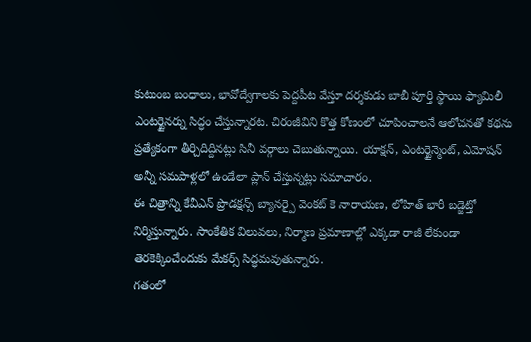కుటుంబ బంధాలు, భావోద్వేగాలకు పెద్దపీట వేస్తూ దర్శకుడు బాబీ పూర్తి స్థాయి ఫ్యామిలీ ఎంటర్టైనర్ను సిద్ధం చేస్తున్నారట. చిరంజీవిని కొత్త కోణంలో చూపించాలనే ఆలోచనతో కథను ప్రత్యేకంగా తీర్చిదిద్దినట్లు సినీ వర్గాలు చెబుతున్నాయి. యాక్షన్, ఎంటర్టైన్మెంట్, ఎమోషన్ అన్నీ సమపాళ్లలో ఉండేలా ప్లాన్ చేస్తున్నట్లు సమాచారం.
ఈ చిత్రాన్ని కేవీఎన్ ప్రొడక్షన్స్ బ్యానర్పై వెంకట్ కె నారాయణ, లోహిత్ భారీ బడ్జెట్తో నిర్మిస్తున్నారు. సాంకేతిక విలువలు, నిర్మాణ ప్రమాణాల్లో ఎక్కడా రాజీ లేకుండా తెరకెక్కించేందుకు మేకర్స్ సిద్ధమవుతున్నారు.
గతంలో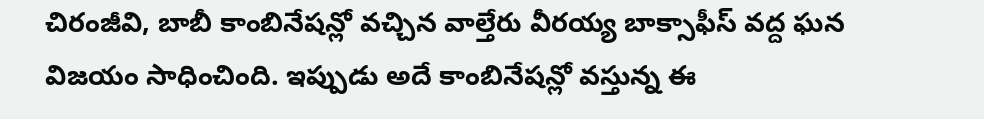చిరంజీవి, బాబీ కాంబినేషన్లో వచ్చిన వాల్తేరు వీరయ్య బాక్సాఫీస్ వద్ద ఘన విజయం సాధించింది. ఇప్పుడు అదే కాంబినేషన్లో వస్తున్న ఈ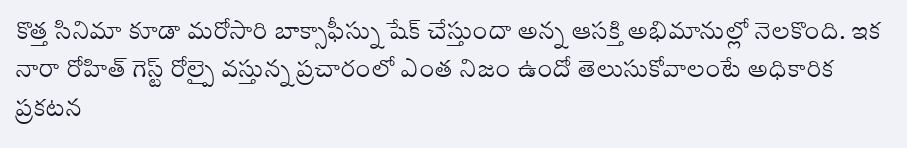కొత్త సినిమా కూడా మరోసారి బాక్సాఫీస్ను షేక్ చేస్తుందా అన్న ఆసక్తి అభిమానుల్లో నెలకొంది. ఇక నారా రోహిత్ గెస్ట్ రోల్పై వస్తున్న ప్రచారంలో ఎంత నిజం ఉందో తెలుసుకోవాలంటే అధికారిక ప్రకటన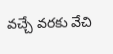వచ్చే వరకు వేచి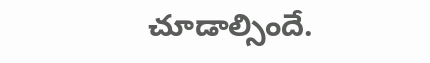చూడాల్సిందే.